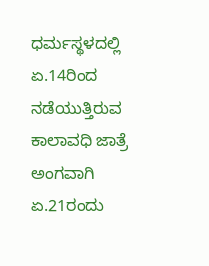ಧರ್ಮಸ್ಥಳದಲ್ಲಿ ಏ.14ರಿಂದ ನಡೆಯುತ್ತಿರುವ ಕಾಲಾವಧಿ ಜಾತ್ರೆ ಅಂಗವಾಗಿ ಏ.21ರಂದು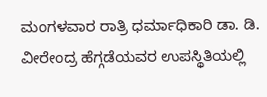ಮಂಗಳವಾರ ರಾತ್ರಿ ಧರ್ಮಾಧಿಕಾರಿ ಡಾ. ಡಿ. ವೀರೇಂದ್ರ ಹೆಗ್ಗಡೆಯವರ ಉಪಸ್ಥಿತಿಯಲ್ಲಿ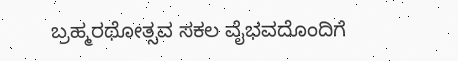ಬ್ರಹ್ಮರಥೋತ್ಸವ ಸಕಲ ವೈಭವದೊಂದಿಗೆ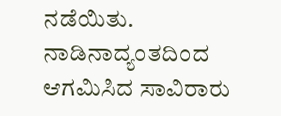ನಡೆಯಿತು.
ನಾಡಿನಾದ್ಯಂತದಿಂದ ಆಗಮಿಸಿದ ಸಾವಿರಾರು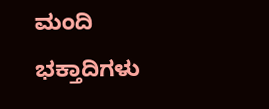ಮಂದಿ ಭಕ್ತಾದಿಗಳು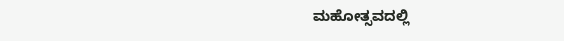ಮಹೋತ್ಸವದಲ್ಲಿ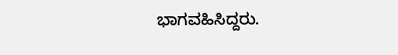ಭಾಗವಹಿಸಿದ್ದರು.